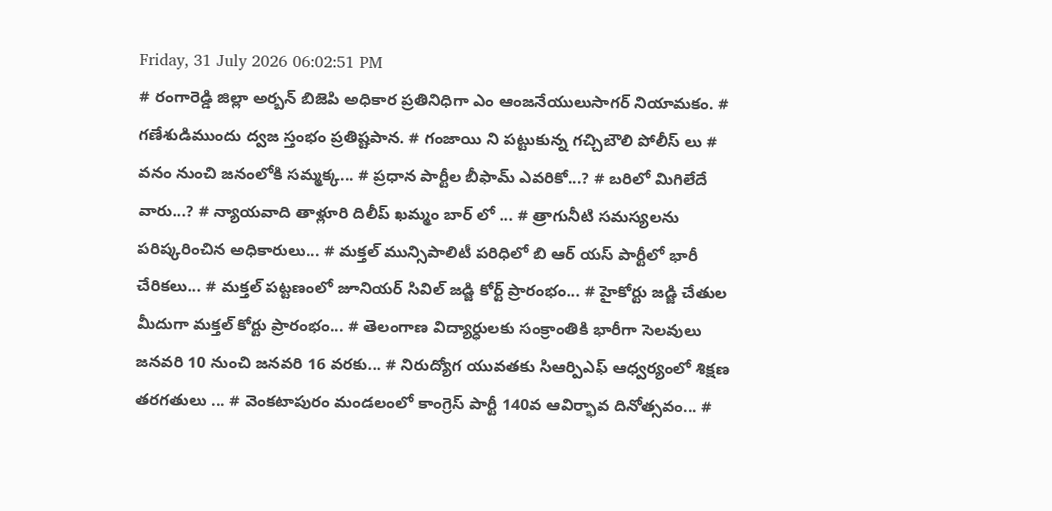Friday, 31 July 2026 06:02:51 PM
# రంగారెడ్డి జిల్లా అర్బన్ బిజెపి అధికార ప్రతినిధిగా ఎం ఆంజనేయులుసాగర్ నియామకం. # గణేశుడిముందు ద్వజ స్తంభం ప్రతిష్టపాన. # గంజాయి ని పట్టుకున్న గచ్చిబౌలి పోలీస్ లు # వనం నుంచి జనంలోకి సమ్మక్క... # ప్రధాన పార్టీల బీఫామ్ ఎవరికో...? # బరిలో మిగిలేదే వారు...? # న్యాయవాది తాళ్లూరి దిలీప్ ఖమ్మం బార్ లో ... # త్రాగునీటి సమస్యలను పరిష్కరించిన అధికారులు... # మక్తల్ మున్సిపాలిటీ పరిధిలో బి ఆర్ యస్ పార్టీలో భారీ చేరికలు... # మక్తల్ పట్టణంలో జూనియర్ సివిల్ జడ్జి కోర్ట్ ప్రారంభం... # హైకోర్టు జడ్జి చేతుల మీదుగా మక్తల్ కోర్టు ప్రారంభం... # తెలంగాణ విద్యార్ధులకు సంక్రాంతికి భారీగా సెలవులు జనవరి 10 నుంచి జనవరి 16 వరకు... # నిరుద్యోగ యువతకు సిఆర్పిఎఫ్ ఆధ్వర్యంలో శిక్షణ తరగతులు ... # వెంకటాపురం మండలంలో కాంగ్రెస్ పార్టీ 140వ ఆవిర్భావ దినోత్సవం... #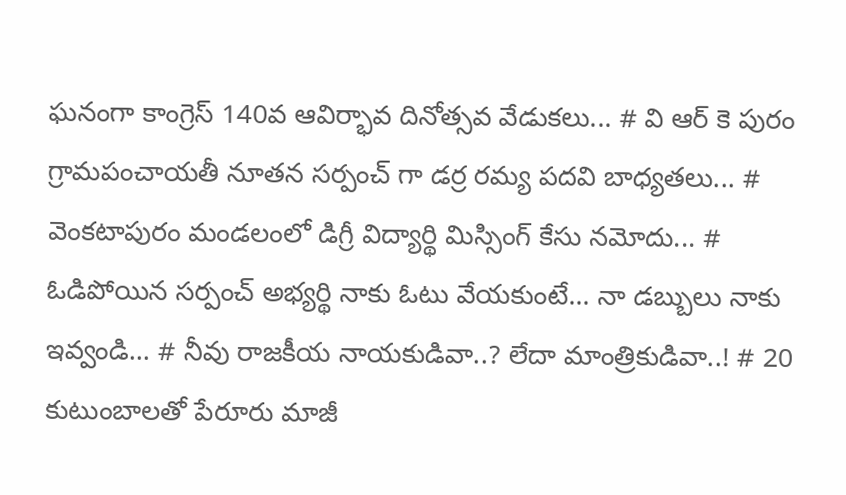ఘనంగా కాంగ్రెస్ 140వ ఆవిర్భావ దినోత్సవ వేడుకలు... # వి ఆర్ కె పురం గ్రామపంచాయతీ నూతన సర్పంచ్ గా డర్ర రమ్య పదవి బాధ్యతలు... # వెంకటాపురం మండలంలో డిగ్రీ విద్యార్థి మిస్సింగ్ కేసు నమోదు... # ఓడిపోయిన సర్పంచ్ అభ్యర్థి నాకు ఓటు వేయకుంటే... నా డబ్బులు నాకు ఇవ్వండి... # నీవు రాజకీయ నాయకుడివా..? లేదా మాంత్రికుడివా..! # 20 కుటుంబాలతో పేరూరు మాజీ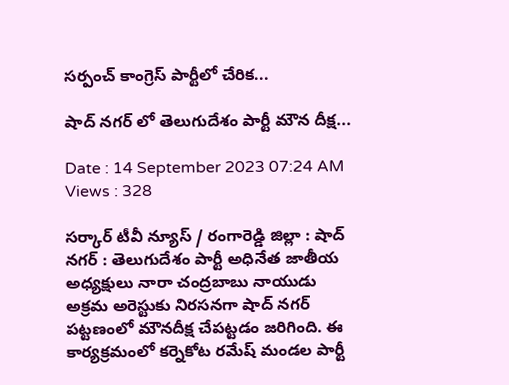సర్పంచ్ కాంగ్రెస్ పార్టీలో చేరిక...

షాద్ నగర్ లో తెలుగుదేశం పార్టీ మౌన దీక్ష...

Date : 14 September 2023 07:24 AM Views : 328

సర్కార్ టీవీ న్యూస్ / రంగారెడ్డి జిల్లా : షాద్ నగర్ : తెలుగుదేశం పార్టీ అధినేత జాతీయ అధ్యక్షులు నారా చంద్రబాబు నాయుడు అక్రమ అరెస్టుకు నిరసనగా షాద్ నగర్ పట్టణంలో మౌనదీక్ష చేపట్టడం జరిగింది. ఈ కార్యక్రమంలో కర్నెకోట రమేష్ మండల పార్టీ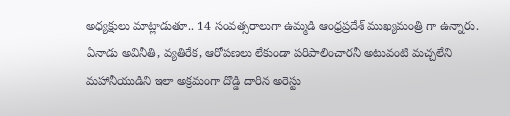అధ్యక్షులు మాట్లాడుతూ.. 14 సంవత్సరాలుగా ఉమ్మడి ఆంధ్రప్రదేశ్ ముఖ్యమంత్రి గా ఉన్నారు. ఏనాడు అవినీతి, వ్యతిరేక, ఆరోపణలు లేకుండా పరిపాలించారనీ అటువంటి మచ్చలేని మహానీయుడిని ఇలా అక్రమంగా దొడ్డి దారిన అరెస్టు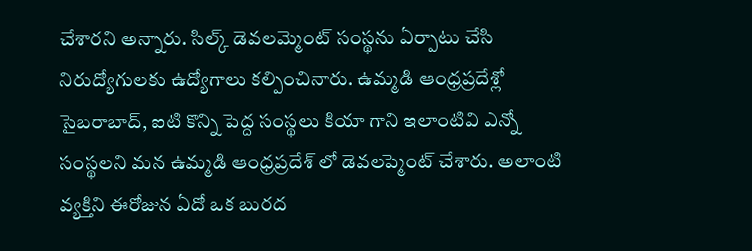చేశారని అన్నారు. సిల్క్ డెవలమ్మెంట్ సంస్థను ఏర్పాటు చేసి నిరుద్యోగులకు ఉద్యోగాలు కల్పించినారు. ఉమ్మడి ఆంధ్రప్రదేశ్లో సైబరాబాద్, ఐటి కొన్ని పెద్ద సంస్థలు కియా గాని ఇలాంటివి ఎన్నో సంస్థలని మన ఉమ్మడి ఆంధ్రప్రదేశ్ లో డెవలప్మెంట్ చేశారు. అలాంటి వ్యక్తిని ఈరోజున ఏదో ఒక బురద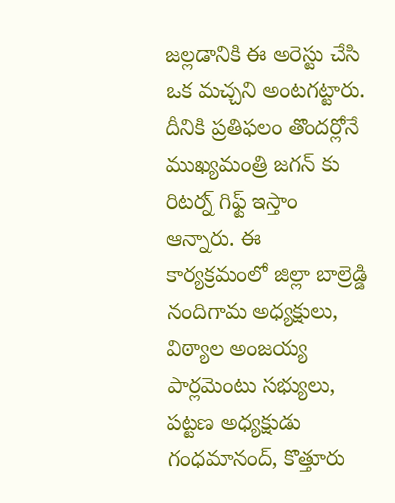జల్లడానికి ఈ అరెస్టు చేసి ఒక మచ్చని అంటగట్టారు. దీనికి ప్రతిఫలం తొందర్లోనే ముఖ్యమంత్రి జగన్ కు రిటర్న్ గిఫ్ట్ ఇస్తాం ఆన్నారు. ఈ కార్యక్రమంలో జిల్లా బాల్రెడ్డి నందిగామ అధ్యక్షులు, విఠ్యాల అంజయ్య పార్లమెంటు సభ్యులు, పట్టణ అధ్యక్షుడు గంధమానంద్, కొత్తూరు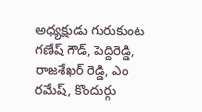అధ్యక్షుడు గురుకుంట గణేష్ గౌడ్, పెద్దిరెడ్డి, రాజశేఖర్ రెడ్డి, ఎం రమేష్, కొందుర్గు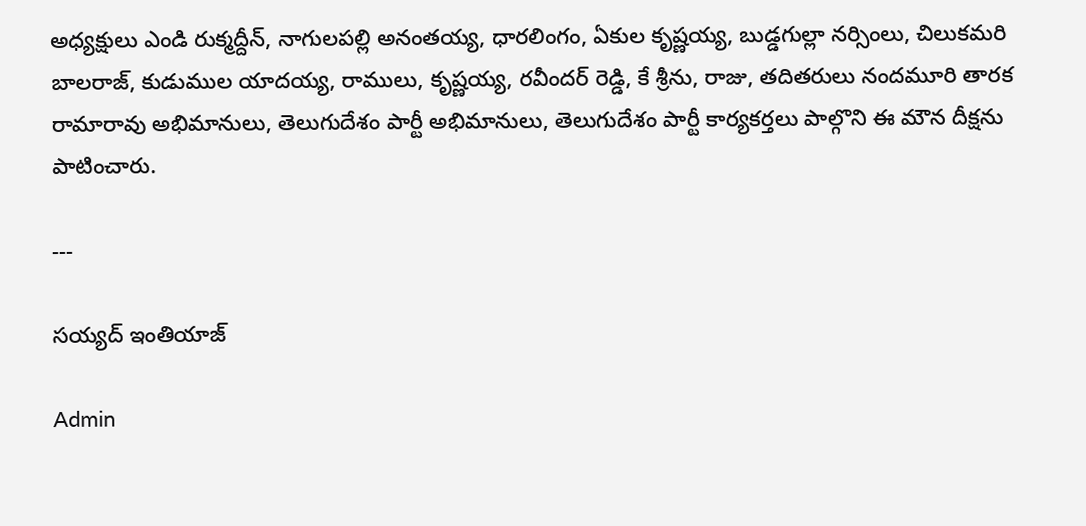అధ్యక్షులు ఎండి రుక్మద్దీన్, నాగులపల్లి అనంతయ్య, ధారలింగం, ఏకుల కృష్ణయ్య, బుడ్డగుల్లా నర్సింలు, చిలుకమరి బాలరాజ్, కుడుముల యాదయ్య, రాములు, కృష్ణయ్య, రవీందర్ రెడ్డి, కే శ్రీను, రాజు, తదితరులు నందమూరి తారక రామారావు అభిమానులు, తెలుగుదేశం పార్టీ అభిమానులు, తెలుగుదేశం పార్టీ కార్యకర్తలు పాల్గొని ఈ మౌన దీక్షను పాటించారు.

---

సయ్యద్ ఇంతియాజ్

Admin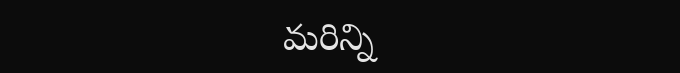మరిన్ని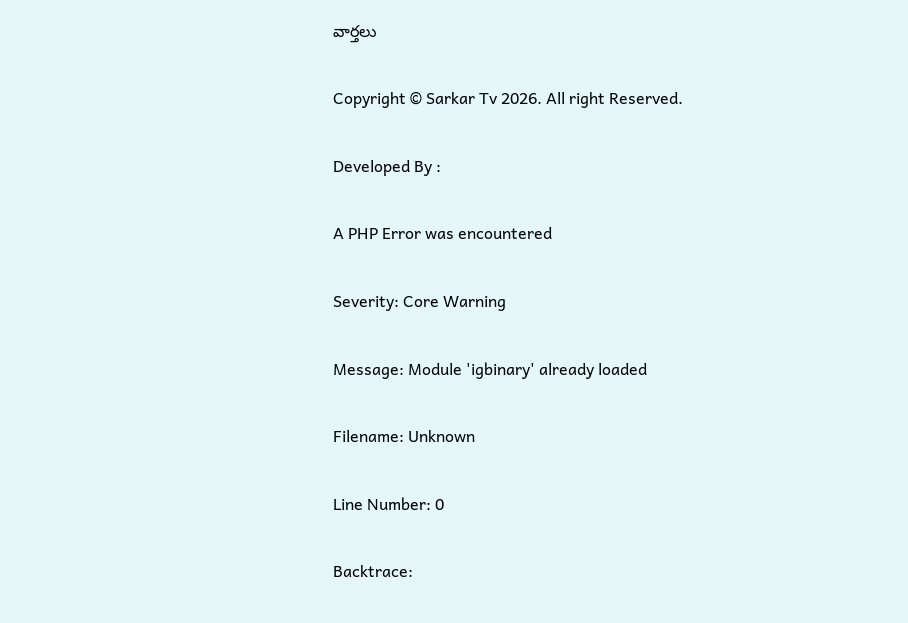వార్తలు

Copyright © Sarkar Tv 2026. All right Reserved.

Developed By :

A PHP Error was encountered

Severity: Core Warning

Message: Module 'igbinary' already loaded

Filename: Unknown

Line Number: 0

Backtrace: